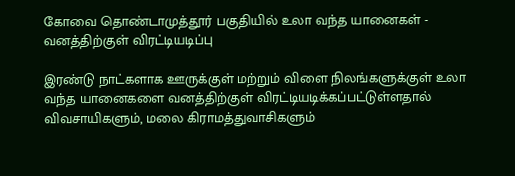கோவை தொண்டாமுத்தூர் பகுதியில் உலா வந்த யானைகள் - வனத்திற்குள் விரட்டியடிப்பு

இரண்டு நாட்களாக ஊருக்குள் மற்றும் விளை நிலங்களுக்குள் உலா வந்த யானைகளை வனத்திற்குள் விரட்டியடிக்கப்பட்டுள்ளதால் விவசாயிகளும், மலை கிராமத்துவாசிகளும்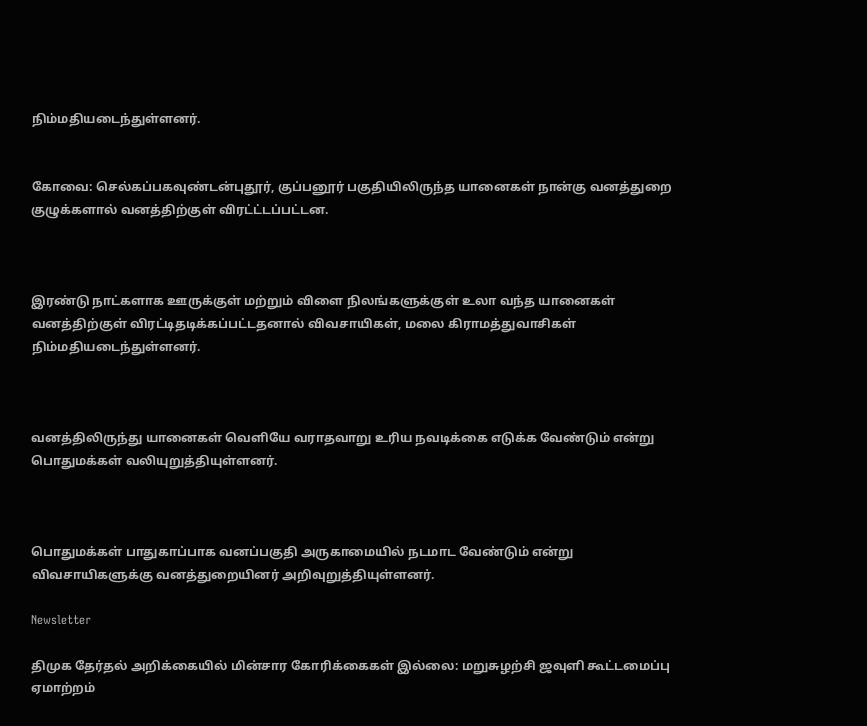நிம்மதியடைந்துள்ளனர்.


கோவை: செல்கப்பகவுண்டன்புதூர், குப்பனூர் பகுதியிலிருந்த யானைகள் நான்கு வனத்துறை குழுக்களால் வனத்திற்குள் விரட்ட்டப்பட்டன.



இரண்டு நாட்களாக ஊருக்குள் மற்றும் விளை நிலங்களுக்குள் உலா வந்த யானைகள் வனத்திற்குள் விரட்டிதடிக்கப்பட்டதனால் விவசாயிகள், மலை கிராமத்துவாசிகள் நிம்மதியடைந்துள்ளனர்.



வனத்திலிருந்து யானைகள் வெளியே வராதவாறு உரிய நவடிக்கை எடுக்க வேண்டும் என்று பொதுமக்கள் வலியுறுத்தியுள்ளனர்.



பொதுமக்கள் பாதுகாப்பாக வனப்பகுதி அருகாமையில் நடமாட வேண்டும் என்று விவசாயிகளுக்கு வனத்துறையினர் அறிவுறுத்தியுள்ளனர்.

Newsletter

திமுக தேர்தல் அறிக்கையில் மின்சார கோரிக்கைகள் இல்லை: மறுசுழற்சி ஜவுளி கூட்டமைப்பு ஏமாற்றம்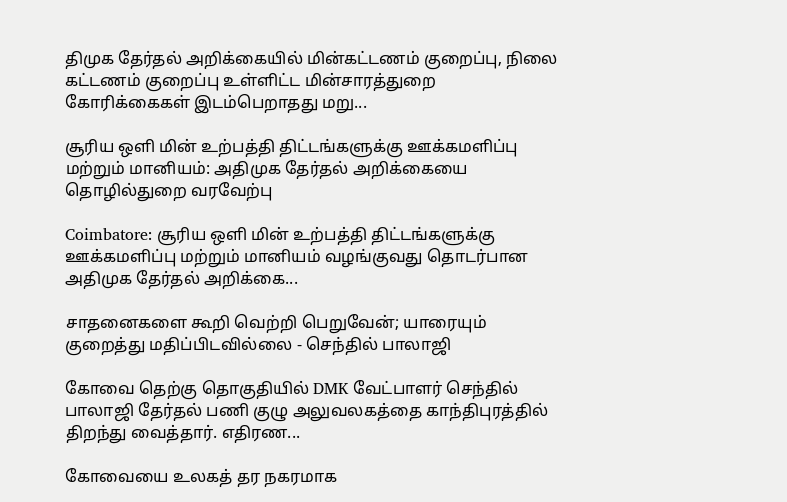திமுக தேர்தல் அறிக்கையில் மின்கட்டணம் குறைப்பு, நிலை கட்டணம் குறைப்பு உள்ளிட்ட மின்சாரத்துறை கோரிக்கைகள் இடம்பெறாதது மறு...

சூரிய ஒளி மின் உற்பத்தி திட்டங்களுக்கு ஊக்கமளிப்பு மற்றும் மானியம்: அதிமுக தேர்தல் அறிக்கையை தொழில்துறை வரவேற்பு

Coimbatore: சூரிய ஒளி மின் உற்பத்தி திட்டங்களுக்கு ஊக்கமளிப்பு மற்றும் மானியம் வழங்குவது தொடர்பான அதிமுக தேர்தல் அறிக்கை...

சாதனைகளை கூறி வெற்றி பெறுவேன்; யாரையும் குறைத்து மதிப்பிடவில்லை - செந்தில் பாலாஜி

கோவை தெற்கு தொகுதியில் DMK வேட்பாளர் செந்தில் பாலாஜி தேர்தல் பணி குழு அலுவலகத்தை காந்திபுரத்தில் திறந்து வைத்தார். எதிரண...

கோவையை உலகத் தர நகரமாக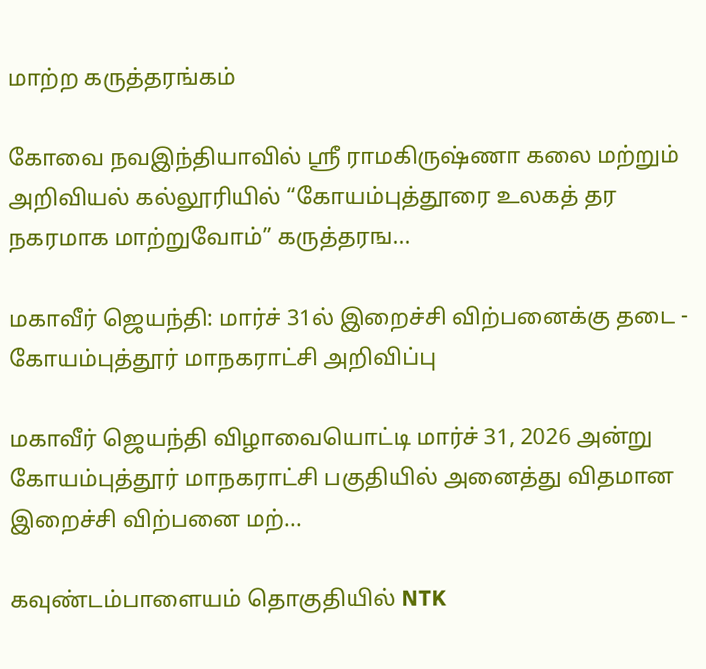மாற்ற கருத்தரங்கம்

கோவை நவஇந்தியாவில் ஸ்ரீ ராமகிருஷ்ணா கலை மற்றும் அறிவியல் கல்லூரியில் “கோயம்புத்தூரை உலகத் தர நகரமாக மாற்றுவோம்” கருத்தரங...

மகாவீர் ஜெயந்தி: மார்ச் 31ல் இறைச்சி விற்பனைக்கு தடை - கோயம்புத்தூர் மாநகராட்சி அறிவிப்பு

மகாவீர் ஜெயந்தி விழாவையொட்டி மார்ச் 31, 2026 அன்று கோயம்புத்தூர் மாநகராட்சி பகுதியில் அனைத்து விதமான இறைச்சி விற்பனை மற்...

கவுண்டம்பாளையம் தொகுதியில் NTK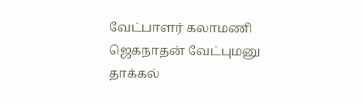வேட்பாளர் கலாமணி ஜெகநாதன் வேட்புமனு தாக்கல்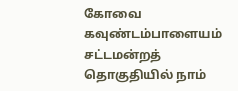கோவை கவுண்டம்பாளையம் சட்டமன்றத் தொகுதியில் நாம்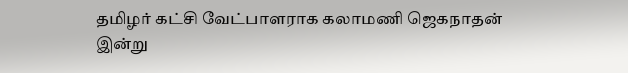தமிழர் கட்சி வேட்பாளராக கலாமணி ஜெகநாதன் இன்று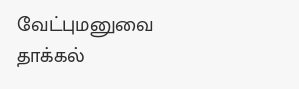வேட்புமனுவை தாக்கல்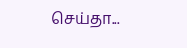செய்தா...